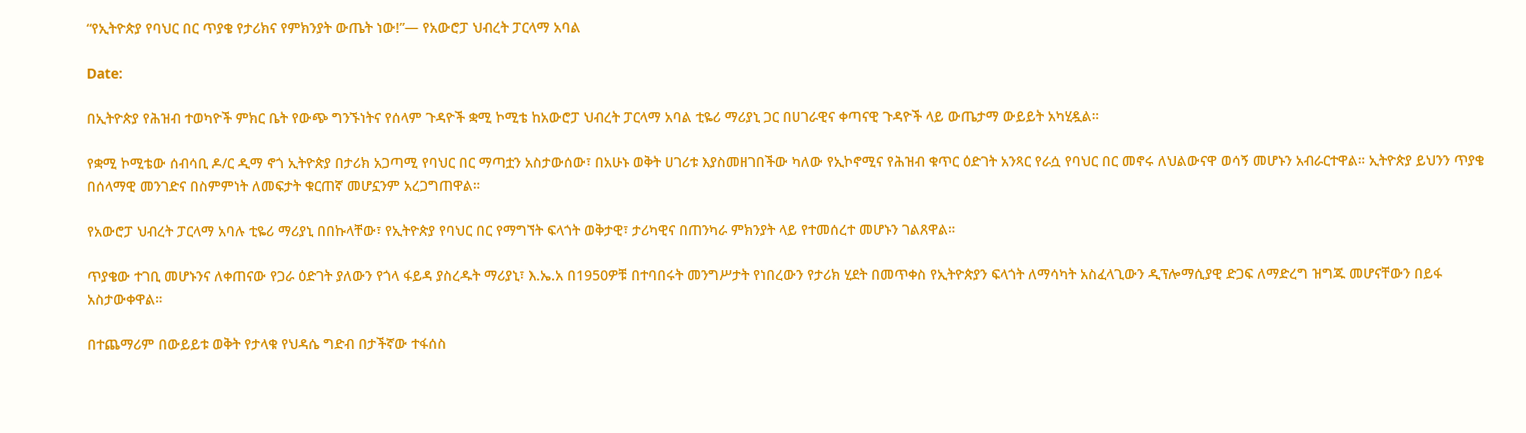“የኢትዮጵያ የባህር በር ጥያቄ የታሪክና የምክንያት ውጤት ነው!”— የአውሮፓ ህብረት ፓርላማ አባል

Date:

በኢትዮጵያ የሕዝብ ተወካዮች ምክር ቤት የውጭ ግንኙነትና የሰላም ጉዳዮች ቋሚ ኮሚቴ ከአውሮፓ ህብረት ፓርላማ አባል ቲዬሪ ማሪያኒ ጋር በሀገራዊና ቀጣናዊ ጉዳዮች ላይ ውጤታማ ውይይት አካሂዷል።

የቋሚ ኮሚቴው ሰብሳቢ ዶ/ር ዲማ ኖጎ ኢትዮጵያ በታሪክ አጋጣሚ የባህር በር ማጣቷን አስታውሰው፣ በአሁኑ ወቅት ሀገሪቱ እያስመዘገበችው ካለው የኢኮኖሚና የሕዝብ ቁጥር ዕድገት አንጻር የራሷ የባህር በር መኖሩ ለህልውናዋ ወሳኝ መሆኑን አብራርተዋል። ኢትዮጵያ ይህንን ጥያቄ በሰላማዊ መንገድና በስምምነት ለመፍታት ቁርጠኛ መሆኗንም አረጋግጠዋል።

የአውሮፓ ህብረት ፓርላማ አባሉ ቲዬሪ ማሪያኒ በበኩላቸው፣ የኢትዮጵያ የባህር በር የማግኘት ፍላጎት ወቅታዊ፣ ታሪካዊና በጠንካራ ምክንያት ላይ የተመሰረተ መሆኑን ገልጸዋል።

ጥያቄው ተገቢ መሆኑንና ለቀጠናው የጋራ ዕድገት ያለውን የጎላ ፋይዳ ያስረዱት ማሪያኒ፣ እ.ኤ.አ በ1950ዎቹ በተባበሩት መንግሥታት የነበረውን የታሪክ ሂደት በመጥቀስ የኢትዮጵያን ፍላጎት ለማሳካት አስፈላጊውን ዲፕሎማሲያዊ ድጋፍ ለማድረግ ዝግጁ መሆናቸውን በይፋ አስታውቀዋል።

በተጨማሪም በውይይቱ ወቅት የታላቁ የህዳሴ ግድብ በታችኛው ተፋሰስ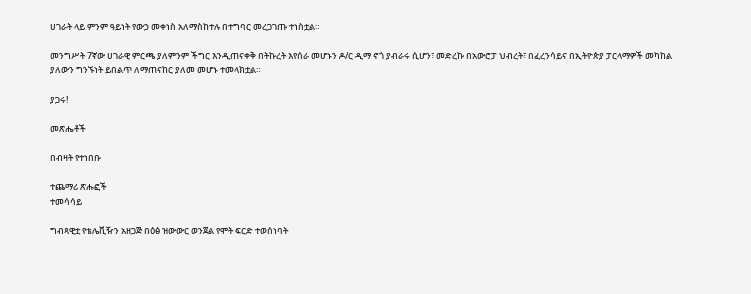ሀገራት ላይ ምንም ዓይነት የውኃ መቀነስ አለማስከተሉ በተግባር መረጋገጡ ተነስቷል።

መንግሥት 7ኛው ሀገራዊ ምርጫ ያለምንም ችግር እንዲጠናቀቅ በትኩረት እየሰራ መሆኑን ዶ/ር ዲማ ኖጎ ያብራሩ ሲሆን፣ መድረኩ በአውሮፓ ህብረት፣ በፈረንሳይና በኢትዮጵያ ፓርላማዎች መካከል ያለውን ግንኙነት ይበልጥ ለማጠናከር ያለመ መሆኑ ተመላክቷል።

ያጋሩ!

መጽሔቶች

በብዛት የተነበቡ

ተጨማሪ ጽሑፎች
ተመሳሳይ

ግብጻዊቷ የቴሌቪዥን አዘጋጅ በዕፅ ዝውውር ወንጀል የሞት ፍርድ ተወሰነባት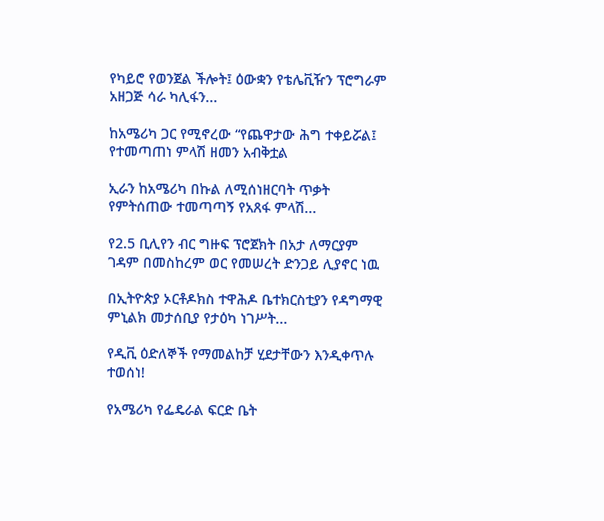የካይሮ የወንጀል ችሎት፤ ዕውቋን የቴሌቪዥን ፕሮግራም አዘጋጅ ሳራ ካሊፋን...

ከአሜሪካ ጋር የሚኖረው “የጨዋታው ሕግ ተቀይሯል፤ የተመጣጠነ ምላሽ ዘመን አብቅቷል

ኢራን ከአሜሪካ በኩል ለሚሰነዘርባት ጥቃት የምትሰጠው ተመጣጣኝ የአጸፋ ምላሽ...

የ2.5 ቢሊየን ብር ግዙፍ ፕሮጀክት በአታ ለማርያም ገዳም በመስከረም ወር የመሠረት ድንጋይ ሊያኖር ነዉ

በኢትዮጵያ ኦርቶዶክስ ተዋሕዶ ቤተክርስቲያን የዳግማዊ ምኒልክ መታሰቢያ የታዕካ ነገሥት...

የዲቪ ዕድለኞች የማመልከቻ ሂደታቸውን እንዲቀጥሉ ተወሰነ!

የአሜሪካ የፌዴራል ፍርድ ቤት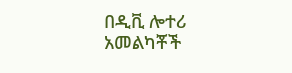በዲቪ ሎተሪ አመልካቾች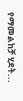የማመልከቻ ሂደት...